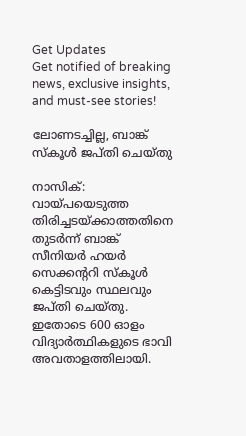Get Updates
Get notified of breaking news, exclusive insights, and must-see stories!

ലോണടച്ചില്ല, ബാങ്ക് സ്‌കൂള്‍ ജപ്തി ചെയ്തു

നാസിക്: വായ്പയെടുത്ത തിരിച്ചടയ്ക്കാത്തതിനെ തുടര്‍ന്ന് ബാങ്ക് സീനിയര്‍ ഹയര്‍ സെക്കന്ററി സ്‌കൂള്‍ കെട്ടിടവും സ്ഥലവും ജപ്തി ചെയ്തു. ഇതോടെ 600 ഓളം വിദ്യാര്‍ത്ഥികളുടെ ഭാവി അവതാളത്തിലായി.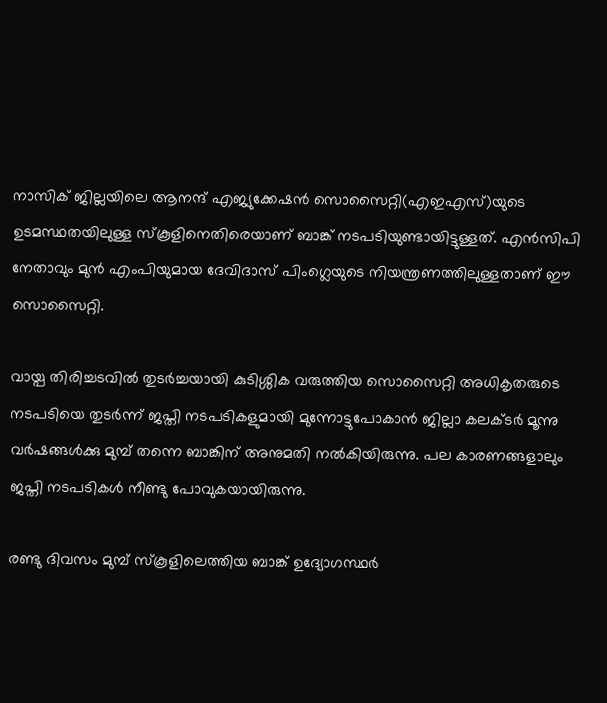നാസിക് ജില്ലയിലെ ആനന്ദ് എജ്യുക്കേഷന്‍ സൊസൈറ്റി(എഇഎസ്)യുടെ ഉടമസ്ഥതയിലുള്ള സ്‌കൂളിനെതിരെയാണ് ബാങ്ക് നടപടിയുണ്ടായിട്ടുള്ളത്. എന്‍സിപി നേതാവും മുന്‍ എംപിയുമായ ദേവിദാസ് പിംഗ്ലെയുടെ നിയന്ത്രണത്തിലുള്ളതാണ് ഈ സൊസൈറ്റി.

വായ്പ തിരിച്ചടവില്‍ തുടര്‍ച്ചയായി കുടിശ്ശിക വരുത്തിയ സൊസൈറ്റി അധികൃതരുടെ നടപടിയെ തുടര്‍ന്ന് ജപ്തി നടപടികളുമായി മുന്നോട്ടുപോകാന്‍ ജില്ലാ കലക്ടര്‍ മൂന്നു വര്‍ഷങ്ങള്‍ക്കു മുമ്പ് തന്നെ ബാങ്കിന് അനുമതി നല്‍കിയിരുന്നു. പല കാരണങ്ങളാലും ജപ്തി നടപടികള്‍ നീണ്ടു പോവുകയായിരുന്നു.

രണ്ടു ദിവസം മുമ്പ് സ്‌കൂളിലെത്തിയ ബാങ്ക് ഉദ്യോഗസ്ഥര്‍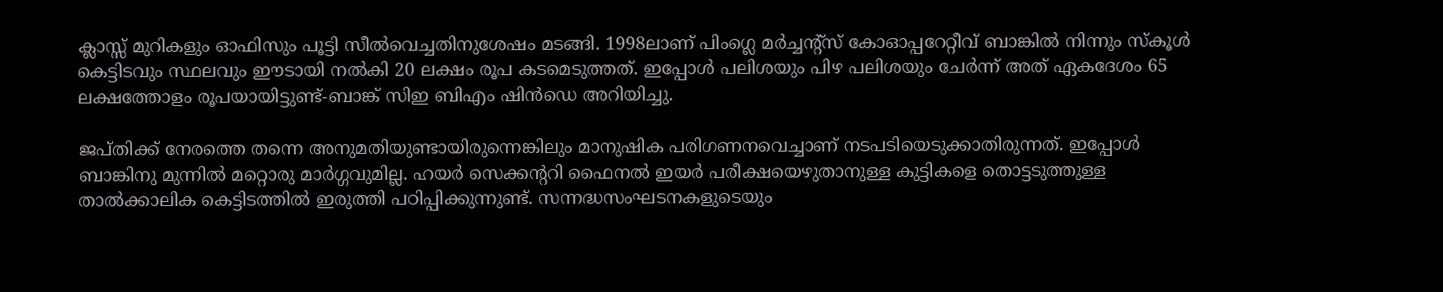ക്ലാസ്സ് മുറികളും ഓഫിസും പൂട്ടി സീല്‍വെച്ചതിനുശേഷം മടങ്ങി. 1998ലാണ് പിംഗ്ലെ മര്‍ച്ചന്റ്‌സ് കോഓപ്പറേറ്റീവ് ബാങ്കില്‍ നിന്നും സ്‌കൂള്‍ കെട്ടിടവും സ്ഥലവും ഈടായി നല്‍കി 20 ലക്ഷം രൂപ കടമെടുത്തത്. ഇപ്പോള്‍ പലിശയും പിഴ പലിശയും ചേര്‍ന്ന് അത് ഏകദേശം 65 ലക്ഷത്തോളം രൂപയായിട്ടുണ്ട്-ബാങ്ക് സിഇ ബിഎം ഷിന്‍ഡെ അറിയിച്ചു.

ജപ്തിക്ക് നേരത്തെ തന്നെ അനുമതിയുണ്ടായിരുന്നെങ്കിലും മാനുഷിക പരിഗണനവെച്ചാണ് നടപടിയെടുക്കാതിരുന്നത്. ഇപ്പോള്‍ ബാങ്കിനു മുന്നില്‍ മറ്റൊരു മാര്‍ഗ്ഗവുമില്ല. ഹയര്‍ സെക്കന്ററി ഫൈനല്‍ ഇയര്‍ പരീക്ഷയെഴുതാനുള്ള കുട്ടികളെ തൊട്ടടുത്തുള്ള താല്‍ക്കാലിക കെട്ടിടത്തില്‍ ഇരുത്തി പഠിപ്പിക്കുന്നുണ്ട്. സന്നദ്ധസംഘടനകളുടെയും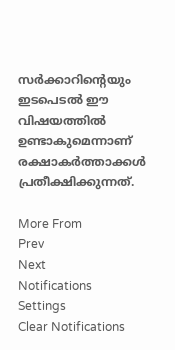സര്‍ക്കാറിന്റെയും ഇടപെടല്‍ ഈ വിഷയത്തില്‍ ഉണ്ടാകുമെന്നാണ് രക്ഷാകര്‍ത്താക്കള്‍ പ്രതീക്ഷിക്കുന്നത്.

More From
Prev
Next
Notifications
Settings
Clear Notifications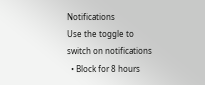Notifications
Use the toggle to switch on notifications
  • Block for 8 hours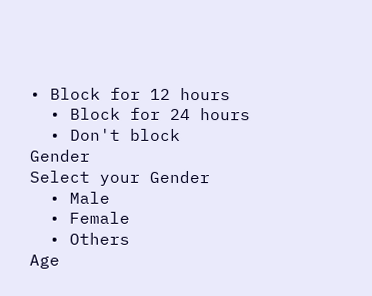• Block for 12 hours
  • Block for 24 hours
  • Don't block
Gender
Select your Gender
  • Male
  • Female
  • Others
Age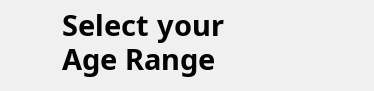Select your Age Range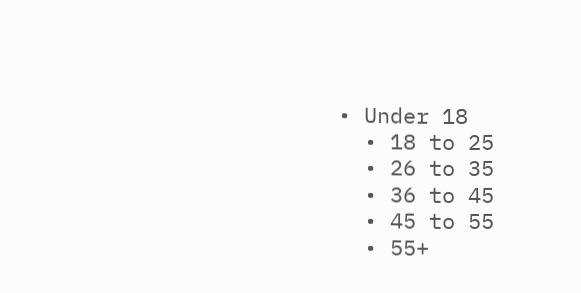• Under 18
  • 18 to 25
  • 26 to 35
  • 36 to 45
  • 45 to 55
  • 55+